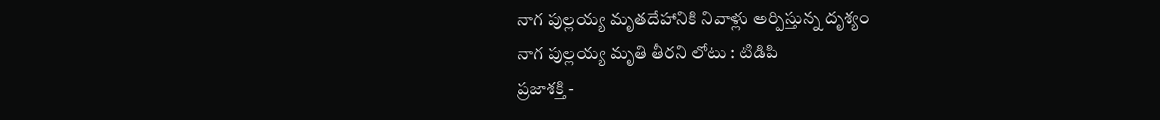నాగ పుల్లయ్య మృతదేహానికి నివాళ్లు అర్పిస్తున్న దృశ్యం
నాగ పుల్లయ్య మృతి తీరని లోటు : టిడిపి
ప్రజాశక్తి -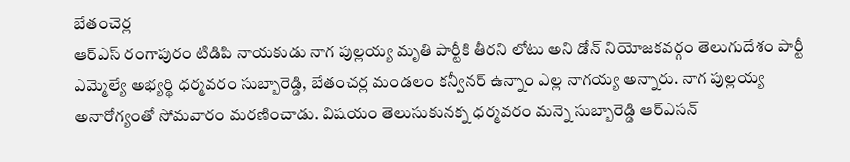బేతంచెర్ల
ఆర్ఎస్ రంగాపురం టిడిపి నాయకుడు నాగ పుల్లయ్య మృతి పార్టీకి తీరని లోటు అని డోన్ నియోజకవర్గం తెలుగుదేశం పార్టీ ఎమ్మెల్యే అభ్యర్థి ధర్మవరం సుబ్బారెడ్డి, బేతంచర్ల మండలం కన్వీనర్ ఉన్నాం ఎల్ల నాగయ్య అన్నారు. నాగ పుల్లయ్య అనారోగ్యంతో సోమవారం మరణించాడు. విషయం తెలుసుకునక్న ధర్మవరం మన్నె సుబ్బారెడ్డి ఆర్ఎసన్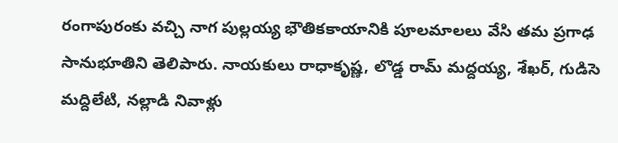రంగాపురంకు వచ్చి నాగ పుల్లయ్య భౌతికకాయానికి పూలమాలలు వేసి తమ ప్రగాఢ సానుభూతిని తెలిపారు. నాయకులు రాధాకృష్ణ, లొడ్డ రామ్ మద్దయ్య, శేఖర్, గుడిసె మద్దిలేటి, నల్లాడి నివాళ్లు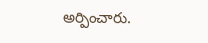అర్పించారు.